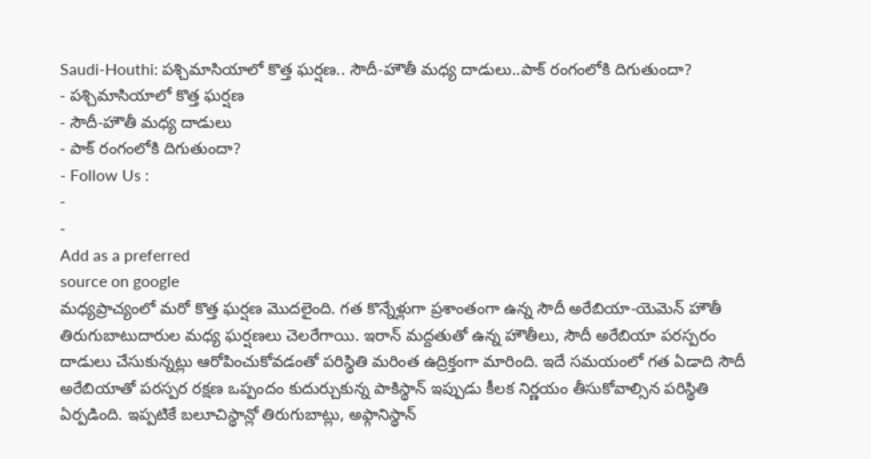Saudi-Houthi: పశ్చిమాసియాలో కొత్త ఘర్షణ.. సౌదీ-హౌతీ మధ్య దాడులు..పాక్ రంగంలోకి దిగుతుందా?
- పశ్చిమాసియాలో కొత్త ఘర్షణ
- సౌదీ-హౌతీ మధ్య దాడులు
- పాక్ రంగంలోకి దిగుతుందా?
- Follow Us :
-
-
Add as a preferred
source on google
మధ్యప్రాచ్యంలో మరో కొత్త ఘర్షణ మొదలైంది. గత కొన్నేళ్లుగా ప్రశాంతంగా ఉన్న సౌదీ అరేబియా-యెమెన్ హౌతీ తిరుగుబాటుదారుల మధ్య ఘర్షణలు చెలరేగాయి. ఇరాన్ మద్దతుతో ఉన్న హౌతీలు, సౌదీ అరేబియా పరస్పరం దాడులు చేసుకున్నట్లు ఆరోపించుకోవడంతో పరిస్థితి మరింత ఉద్రిక్తంగా మారింది. ఇదే సమయంలో గత ఏడాది సౌదీ అరేబియాతో పరస్పర రక్షణ ఒప్పందం కుదుర్చుకున్న పాకిస్థాన్ ఇప్పుడు కీలక నిర్ణయం తీసుకోవాల్సిన పరిస్థితి ఏర్పడింది. ఇప్పటికే బలూచిస్థాన్లో తిరుగుబాట్లు, అఫ్గానిస్థాన్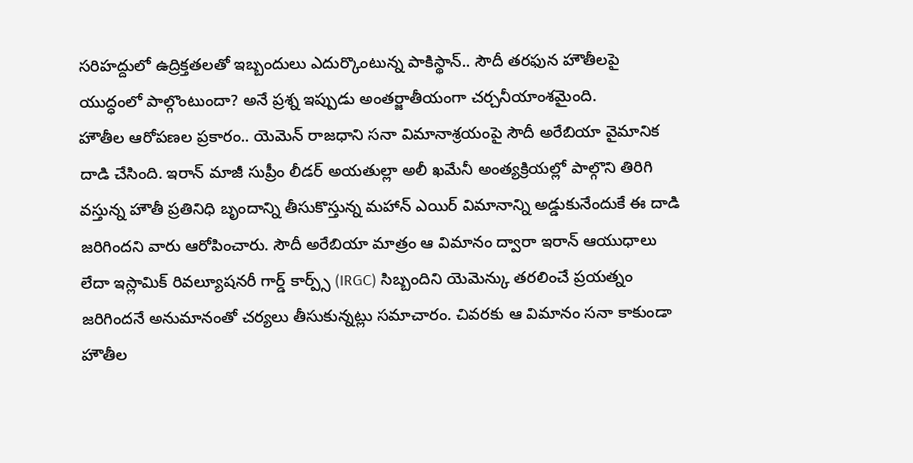సరిహద్దులో ఉద్రిక్తతలతో ఇబ్బందులు ఎదుర్కొంటున్న పాకిస్థాన్.. సౌదీ తరఫున హౌతీలపై యుద్ధంలో పాల్గొంటుందా? అనే ప్రశ్న ఇప్పుడు అంతర్జాతీయంగా చర్చనీయాంశమైంది.
హౌతీల ఆరోపణల ప్రకారం.. యెమెన్ రాజధాని సనా విమానాశ్రయంపై సౌదీ అరేబియా వైమానిక దాడి చేసింది. ఇరాన్ మాజీ సుప్రీం లీడర్ అయతుల్లా అలీ ఖమేనీ అంత్యక్రియల్లో పాల్గొని తిరిగి వస్తున్న హౌతీ ప్రతినిధి బృందాన్ని తీసుకొస్తున్న మహాన్ ఎయిర్ విమానాన్ని అడ్డుకునేందుకే ఈ దాడి జరిగిందని వారు ఆరోపించారు. సౌదీ అరేబియా మాత్రం ఆ విమానం ద్వారా ఇరాన్ ఆయుధాలు లేదా ఇస్లామిక్ రివల్యూషనరీ గార్డ్ కార్ప్స్ (IRGC) సిబ్బందిని యెమెన్కు తరలించే ప్రయత్నం జరిగిందనే అనుమానంతో చర్యలు తీసుకున్నట్లు సమాచారం. చివరకు ఆ విమానం సనా కాకుండా హౌతీల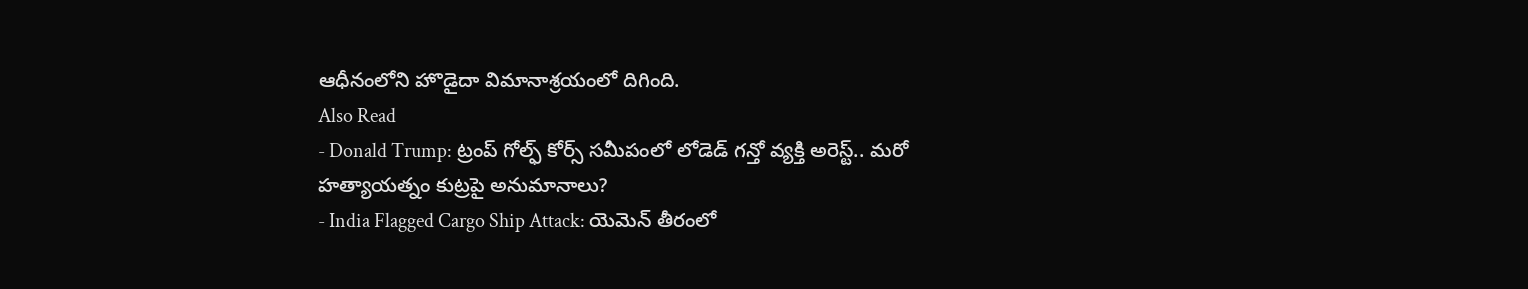ఆధీనంలోని హొడైదా విమానాశ్రయంలో దిగింది.
Also Read
- Donald Trump: ట్రంప్ గోల్ఫ్ కోర్స్ సమీపంలో లోడెడ్ గన్తో వ్యక్తి అరెస్ట్.. మరో హత్యాయత్నం కుట్రపై అనుమానాలు?
- India Flagged Cargo Ship Attack: యెమెన్ తీరంలో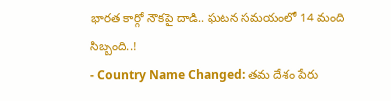భారత కార్గో నౌకపై దాడి.. ఘటన సమయంలో 14 మంది సిబ్బంది..!
- Country Name Changed: తమ దేశం పేరు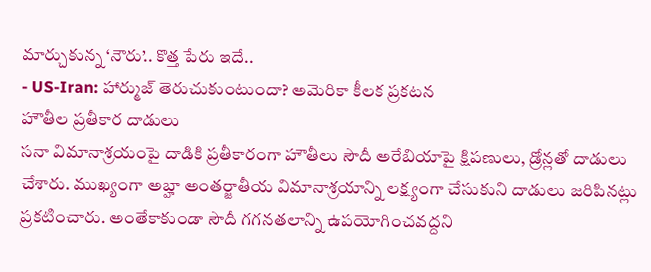మార్చుకున్న ‘నౌరు’.. కొత్త పేరు ఇదే..
- US-Iran: హార్ముజ్ తెరుచుకుంటుందా? అమెరికా కీలక ప్రకటన
హౌతీల ప్రతీకార దాడులు
సనా విమానాశ్రయంపై దాడికి ప్రతీకారంగా హౌతీలు సౌదీ అరేబియాపై క్షిపణులు, డ్రోన్లతో దాడులు చేశారు. ముఖ్యంగా అబ్హా అంతర్జాతీయ విమానాశ్రయాన్ని లక్ష్యంగా చేసుకుని దాడులు జరిపినట్లు ప్రకటించారు. అంతేకాకుండా సౌదీ గగనతలాన్ని ఉపయోగించవద్దని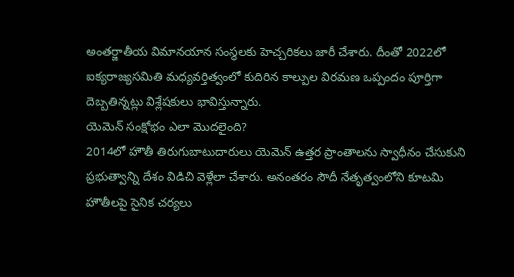అంతర్జాతీయ విమానయాన సంస్థలకు హెచ్చరికలు జారీ చేశారు. దీంతో 2022లో ఐక్యరాజ్యసమితి మధ్యవర్తిత్వంలో కుదిరిన కాల్పుల విరమణ ఒప్పందం పూర్తిగా దెబ్బతిన్నట్లు విశ్లేషకులు భావిస్తున్నారు.
యెమెన్ సంక్షోభం ఎలా మొదలైంది?
2014లో హౌతీ తిరుగుబాటుదారులు యెమెన్ ఉత్తర ప్రాంతాలను స్వాధీనం చేసుకుని ప్రభుత్వాన్ని దేశం విడిచి వెళ్లేలా చేశారు. అనంతరం సౌదీ నేతృత్వంలోని కూటమి హౌతీలపై సైనిక చర్యలు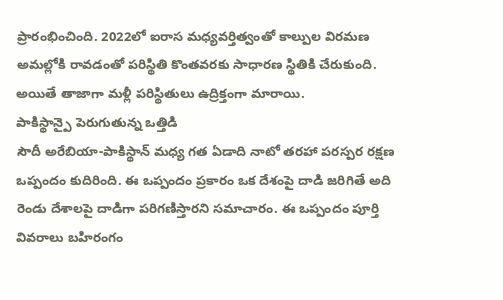ప్రారంభించింది. 2022లో ఐరాస మధ్యవర్తిత్వంతో కాల్పుల విరమణ అమల్లోకి రావడంతో పరిస్థితి కొంతవరకు సాధారణ స్థితికి చేరుకుంది. అయితే తాజాగా మళ్లీ పరిస్థితులు ఉద్రిక్తంగా మారాయి.
పాకిస్థాన్పై పెరుగుతున్న ఒత్తిడి
సౌదీ అరేబియా-పాకిస్థాన్ మధ్య గత ఏడాది నాటో తరహా పరస్పర రక్షణ ఒప్పందం కుదిరింది. ఈ ఒప్పందం ప్రకారం ఒక దేశంపై దాడి జరిగితే అది రెండు దేశాలపై దాడిగా పరిగణిస్తారని సమాచారం. ఈ ఒప్పందం పూర్తి వివరాలు బహిరంగం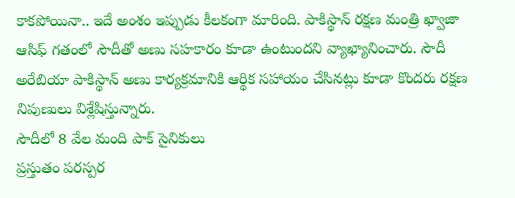కాకపోయినా.. ఇదే అంశం ఇప్పుడు కీలకంగా మారింది. పాకిస్థాన్ రక్షణ మంత్రి ఖ్వాజా ఆసిఫ్ గతంలో సౌదీతో అణు సహకారం కూడా ఉంటుందని వ్యాఖ్యానించారు. సౌదీ అరేబియా పాకిస్థాన్ అణు కార్యక్రమానికి ఆర్థిక సహాయం చేసినట్లు కూడా కొందరు రక్షణ నిపుణులు విశ్లేషిస్తున్నారు.
సౌదీలో 8 వేల మంది పాక్ సైనికులు
ప్రస్తుతం పరస్పర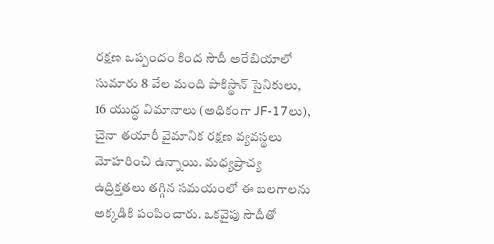రక్షణ ఒప్పందం కింద సౌదీ అరేబియాలో సుమారు 8 వేల మంది పాకిస్థాన్ సైనికులు, 16 యుద్ధ విమానాలు (అధికంగా JF-17లు), చైనా తయారీ వైమానిక రక్షణ వ్యవస్థలు మోహరించి ఉన్నాయి. మధ్యప్రాచ్య ఉద్రిక్తతలు తగ్గిన సమయంలో ఈ బలగాలను అక్కడికి పంపించారు. ఒకవైపు సౌదీతో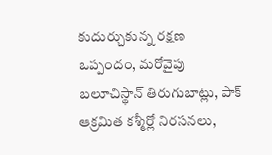కుదుర్చుకున్న రక్షణ ఒప్పందం, మరోవైపు బలూచిస్థాన్ తిరుగుబాట్లు, పాక్ ఆక్రమిత కశ్మీర్లో నిరసనలు,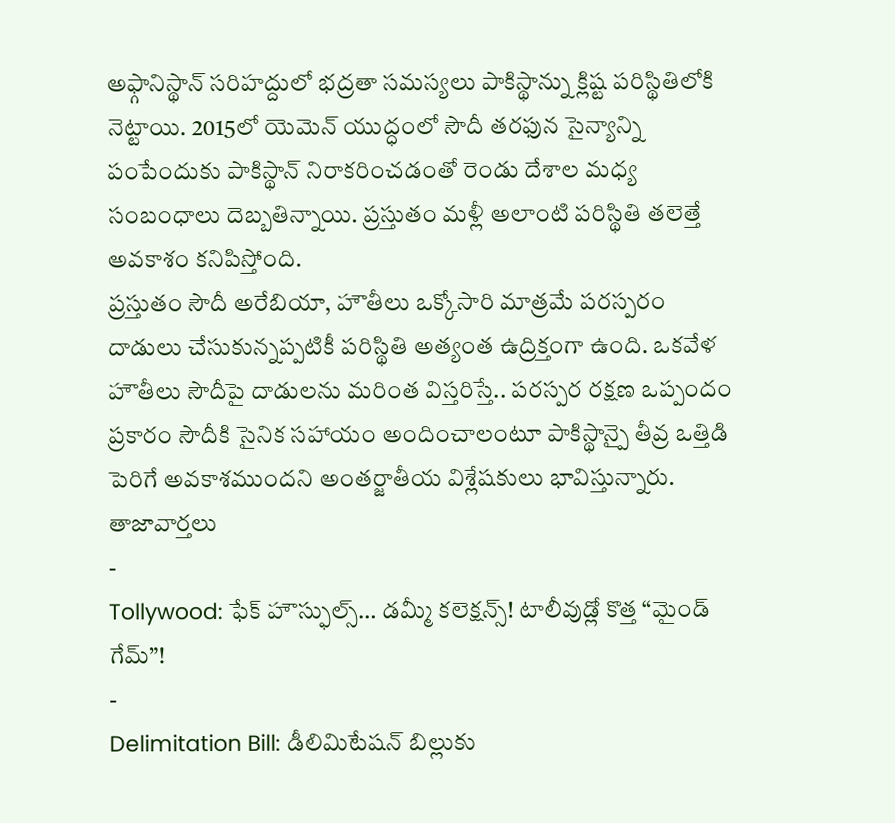అఫ్గానిస్థాన్ సరిహద్దులో భద్రతా సమస్యలు పాకిస్థాన్ను క్లిష్ట పరిస్థితిలోకి నెట్టాయి. 2015లో యెమెన్ యుద్ధంలో సౌదీ తరఫున సైన్యాన్ని పంపేందుకు పాకిస్థాన్ నిరాకరించడంతో రెండు దేశాల మధ్య సంబంధాలు దెబ్బతిన్నాయి. ప్రస్తుతం మళ్లీ అలాంటి పరిస్థితి తలెత్తే అవకాశం కనిపిస్తోంది.
ప్రస్తుతం సౌదీ అరేబియా, హౌతీలు ఒక్కోసారి మాత్రమే పరస్పరం దాడులు చేసుకున్నప్పటికీ పరిస్థితి అత్యంత ఉద్రిక్తంగా ఉంది. ఒకవేళ హౌతీలు సౌదీపై దాడులను మరింత విస్తరిస్తే.. పరస్పర రక్షణ ఒప్పందం ప్రకారం సౌదీకి సైనిక సహాయం అందించాలంటూ పాకిస్థాన్పై తీవ్ర ఒత్తిడి పెరిగే అవకాశముందని అంతర్జాతీయ విశ్లేషకులు భావిస్తున్నారు.
తాజావార్తలు
-
Tollywood: ఫేక్ హౌస్ఫుల్స్… డమ్మీ కలెక్షన్స్! టాలీవుడ్లో కొత్త “మైండ్ గేమ్”!
-
Delimitation Bill: డీలిమిటేషన్ బిల్లుకు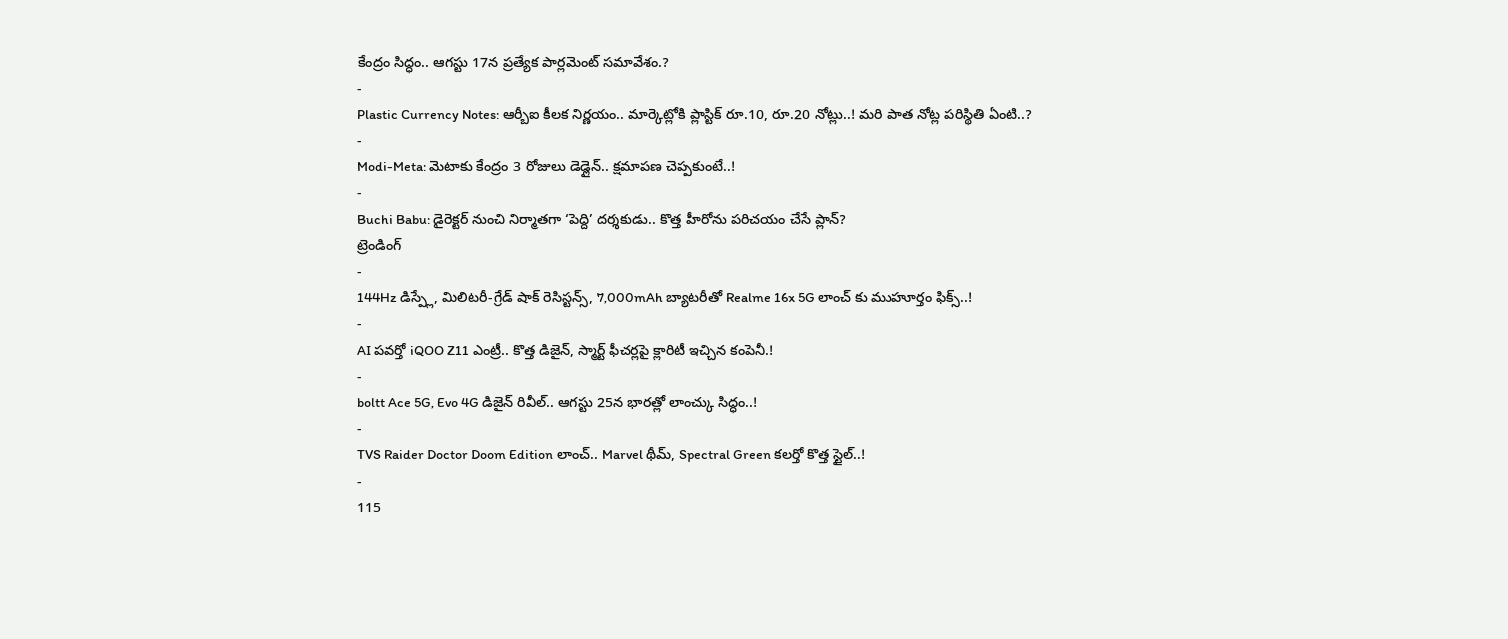కేంద్రం సిద్ధం.. ఆగస్టు 17న ప్రత్యేక పార్లమెంట్ సమావేశం.?
-
Plastic Currency Notes: ఆర్బీఐ కీలక నిర్ణయం.. మార్కెట్లోకి ప్లాస్టిక్ రూ.10, రూ.20 నోట్లు..! మరి పాత నోట్ల పరిస్థితి ఏంటి..?
-
Modi-Meta: మెటాకు కేంద్రం 3 రోజులు డెడ్లైన్.. క్షమాపణ చెప్పకుంటే..!
-
Buchi Babu: డైరెక్టర్ నుంచి నిర్మాతగా ‘పెద్ది’ దర్శకుడు.. కొత్త హీరోను పరిచయం చేసే ప్లాన్?
ట్రెండింగ్
-
144Hz డిస్ప్లే, మిలిటరీ-గ్రేడ్ షాక్ రెసిస్టన్స్, 7,000mAh బ్యాటరీతో Realme 16x 5G లాంచ్ కు ముహూర్తం ఫిక్స్..!
-
AI పవర్తో iQOO Z11 ఎంట్రీ.. కొత్త డిజైన్, స్మార్ట్ ఫీచర్లపై క్లారిటీ ఇచ్చిన కంపెనీ.!
-
boltt Ace 5G, Evo 4G డిజైన్ రివీల్.. ఆగస్టు 25న భారత్లో లాంచ్కు సిద్ధం..!
-
TVS Raider Doctor Doom Edition లాంచ్.. Marvel థీమ్, Spectral Green కలర్తో కొత్త స్టైల్..!
-
115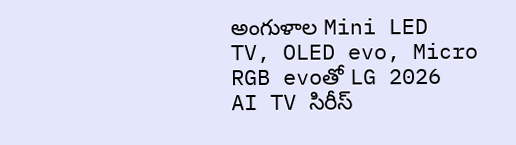అంగుళాల Mini LED TV, OLED evo, Micro RGB evoతో LG 2026 AI TV సిరీస్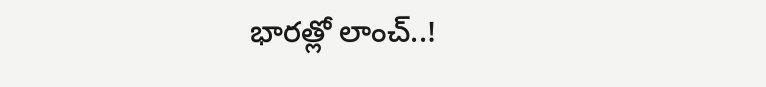భారత్లో లాంచ్..!